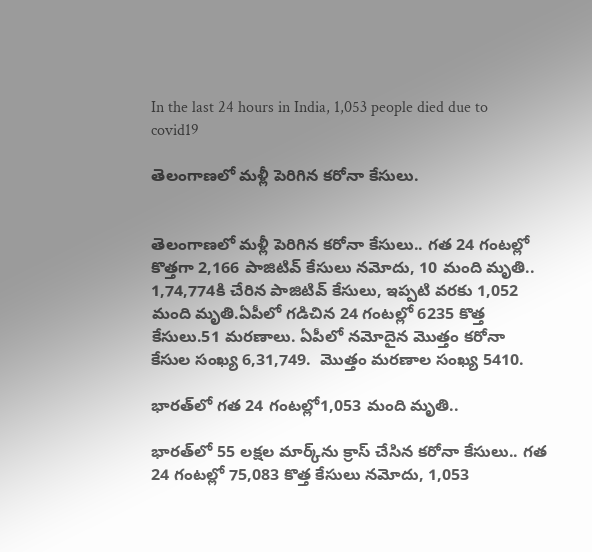In the last 24 hours in India, 1,053 people died due to covid19

తెలంగాణలో మళ్లీ పెరిగిన కరోనా కేసులు.


తెలంగాణలో మళ్లీ పెరిగిన కరోనా కేసులు.. గత 24 గంటల్లో కొత్తగా 2,166 పాజిటివ్ కేసులు నమోదు, 10 మంది మృతి.. 1,74,774కి చేరిన పాజిటివ్‌ కేసులు, ఇప్పటి వరకు 1,052 మంది మృతి.ఏపీలో గడిచిన 24 గంటల్లో 6235 కొత్త కేసులు.51 మరణాలు. ఏపీలో నమోదైన మొత్తం కరోనా కేసుల సంఖ్య 6,31,749.  మొత్తం మరణాల సంఖ్య 5410.

భారత్‌లో గత 24 గంటల్లో1,053 మంది మృతి..

భారత్‌లో 55 లక్షల మార్క్‌ను క్రాస్ చేసిన కరోనా కేసులు.. గత 24 గంటల్లో 75,083 కొత్త కేసులు నమోదు, 1,053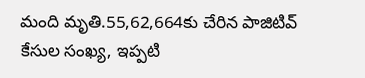మంది మృతి.55,62,664కు చేరిన పాజిటివ్‌ కేసుల సంఖ్య, ఇప్పటి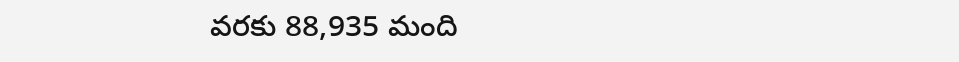వరకు 88,935 మంది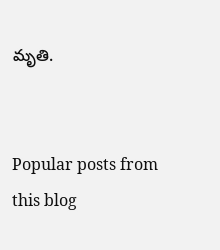మృతి.


Popular posts from this blog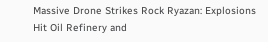Massive Drone Strikes Rock Ryazan: Explosions Hit Oil Refinery and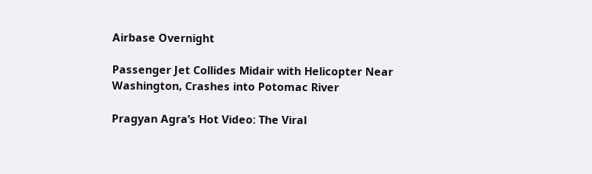Airbase Overnight

Passenger Jet Collides Midair with Helicopter Near Washington, Crashes into Potomac River

Pragyan Agra’s Hot Video: The Viral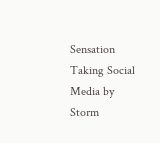Sensation Taking Social Media by Storm